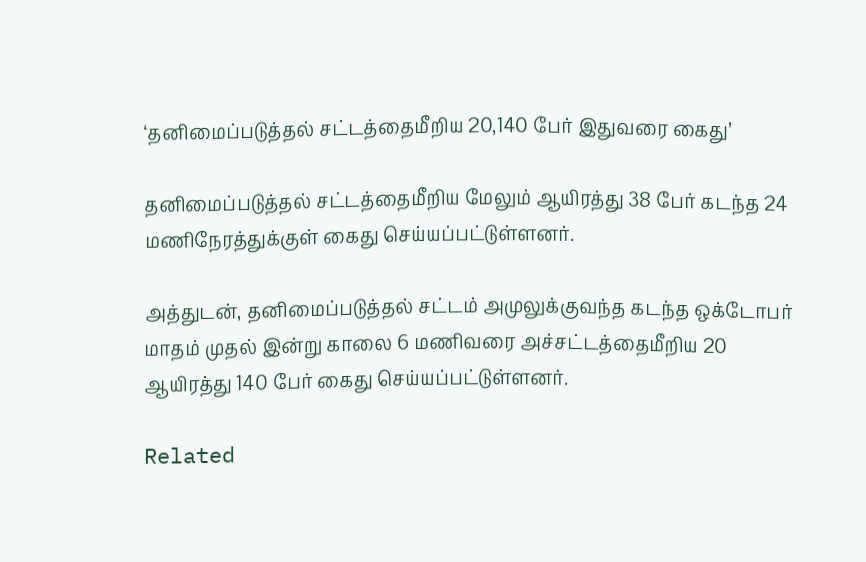‘தனிமைப்படுத்தல் சட்டத்தைமீறிய 20,140 பேர் இதுவரை கைது’

தனிமைப்படுத்தல் சட்டத்தைமீறிய மேலும் ஆயிரத்து 38 பேர் கடந்த 24 மணிநேரத்துக்குள் கைது செய்யப்பட்டுள்ளனர்.

அத்துடன், தனிமைப்படுத்தல் சட்டம் அமுலுக்குவந்த கடந்த ஒக்டோபர் மாதம் முதல் இன்று காலை 6 மணிவரை அச்சட்டத்தைமீறிய 20 ஆயிரத்து 140 பேர் கைது செய்யப்பட்டுள்ளனர்.

Related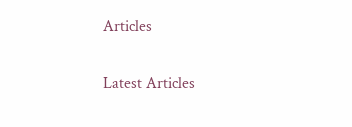Articles

Latest Articles